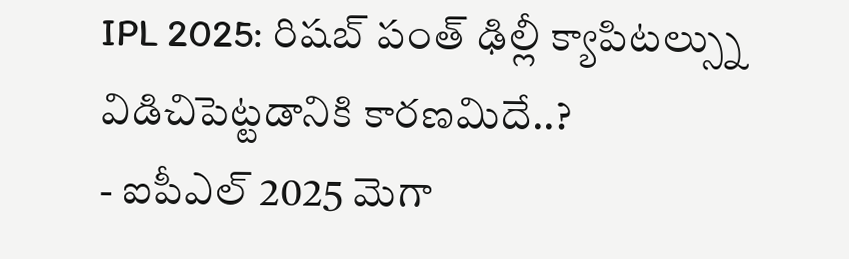IPL 2025: రిషబ్ పంత్ ఢిల్లీ క్యాపిటల్స్ను విడిచిపెట్టడానికి కారణమిదే..?
- ఐపీఎల్ 2025 మెగా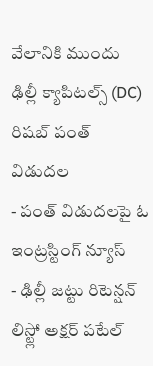వేలానికి ముందు ఢిల్లీ క్యాపిటల్స్ (DC) రిషబ్ పంత్ విడుదల
- పంత్ విడుదలపై ఓ ఇంట్రస్టింగ్ న్యూస్
- ఢిల్లీ జట్టు రిటెన్షన్ లిస్ట్లో అక్షర్ పటేల్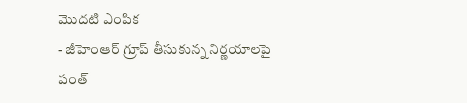మొదటి ఎంపిక
- జీహెంఆర్ గ్రూప్ తీసుకున్న నిర్ణయాలపై పంత్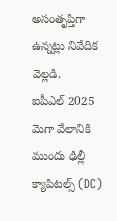అసంతృప్తిగా ఉన్నట్లు నివేదిక వెల్లడి.
ఐపీఎల్ 2025 మెగా వేలానికి ముందు ఢిల్లీ క్యాపిటల్స్ (DC)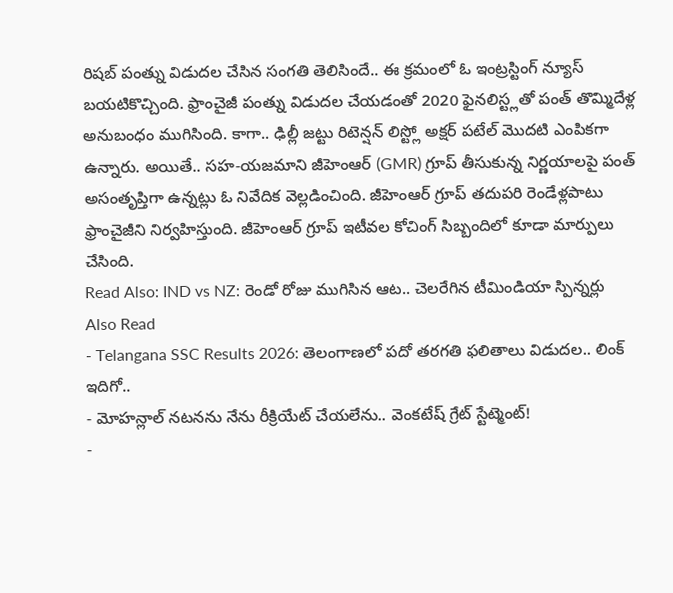రిషబ్ పంత్ను విడుదల చేసిన సంగతి తెలిసిందే.. ఈ క్రమంలో ఓ ఇంట్రస్టింగ్ న్యూస్ బయటికొచ్చింది. ఫ్రాంచైజీ పంత్ను విడుదల చేయడంతో 2020 ఫైనలిస్ట్లతో పంత్ తొమ్మిదేళ్ల అనుబంధం ముగిసింది. కాగా.. ఢిల్లీ జట్టు రిటెన్షన్ లిస్ట్లో అక్షర్ పటేల్ మొదటి ఎంపికగా ఉన్నారు. అయితే.. సహ-యజమాని జీహెంఆర్ (GMR) గ్రూప్ తీసుకున్న నిర్ణయాలపై పంత్ అసంతృప్తిగా ఉన్నట్లు ఓ నివేదిక వెల్లడించింది. జీహెంఆర్ గ్రూప్ తదుపరి రెండేళ్లపాటు ఫ్రాంచైజీని నిర్వహిస్తుంది. జీహెంఆర్ గ్రూప్ ఇటీవల కోచింగ్ సిబ్బందిలో కూడా మార్పులు చేసింది.
Read Also: IND vs NZ: రెండో రోజు ముగిసిన ఆట.. చెలరేగిన టీమిండియా స్పిన్నర్లు
Also Read
- Telangana SSC Results 2026: తెలంగాణలో పదో తరగతి ఫలితాలు విడుదల.. లింక్ ఇదిగో..
- మోహన్లాల్ నటనను నేను రీక్రియేట్ చేయలేను.. వెంకటేష్ గ్రేట్ స్టేట్మెంట్!
-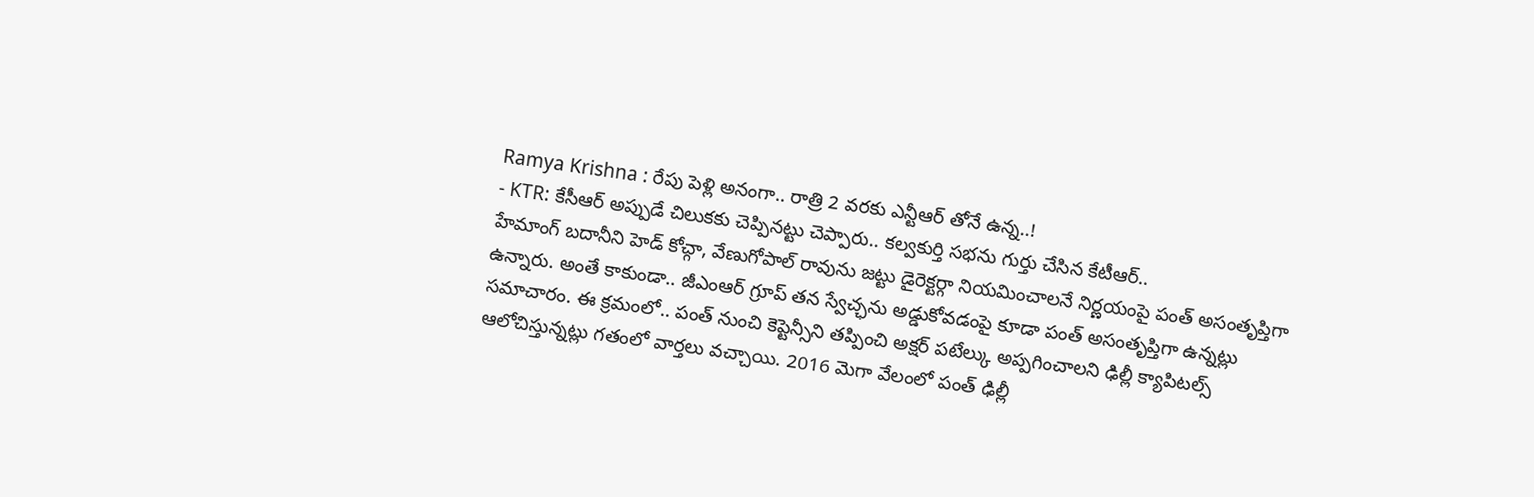Ramya Krishna : రేపు పెళ్లి అనంగా.. రాత్రి 2 వరకు ఎన్టీఆర్ తోనే ఉన్న..!
- KTR: కేసీఆర్ అప్పుడే చిలుకకు చెప్పినట్టు చెప్పారు.. కల్వకుర్తి సభను గుర్తు చేసిన కేటీఆర్..
హేమాంగ్ బదానీని హెడ్ కోచ్గా, వేణుగోపాల్ రావును జట్టు డైరెక్టర్గా నియమించాలనే నిర్ణయంపై పంత్ అసంతృప్తిగా ఉన్నారు. అంతే కాకుండా.. జీఎంఆర్ గ్రూప్ తన స్వేచ్ఛను అడ్డుకోవడంపై కూడా పంత్ అసంతృప్తిగా ఉన్నట్లు సమాచారం. ఈ క్రమంలో.. పంత్ నుంచి కెప్టెన్సీని తప్పించి అక్షర్ పటేల్కు అప్పగించాలని ఢిల్లీ క్యాపిటల్స్ ఆలోచిస్తున్నట్లు గతంలో వార్తలు వచ్చాయి. 2016 మెగా వేలంలో పంత్ ఢిల్లీ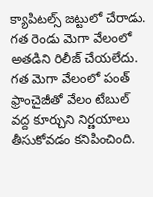క్యాపిటల్స్ జట్టులో చేరాడు. గత రెండు మెగా వేలంలో అతడిని రిలీజ్ చేయలేదు. గత మెగా వేలంలో పంత్ ఫ్రాంచైజీతో వేలం టేబుల్ వద్ద కూర్చుని నిర్ణయాలు తీసుకోవడం కనిపించింది.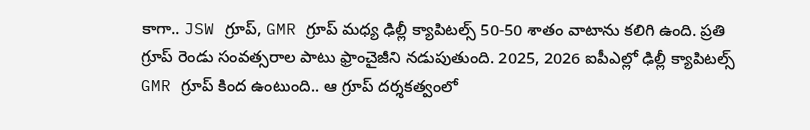కాగా.. JSW గ్రూప్, GMR గ్రూప్ మధ్య ఢిల్లీ క్యాపిటల్స్ 50-50 శాతం వాటాను కలిగి ఉంది. ప్రతి గ్రూప్ రెండు సంవత్సరాల పాటు ఫ్రాంచైజీని నడుపుతుంది. 2025, 2026 ఐపీఎల్లో ఢిల్లీ క్యాపిటల్స్ GMR గ్రూప్ కింద ఉంటుంది.. ఆ గ్రూప్ దర్శకత్వంలో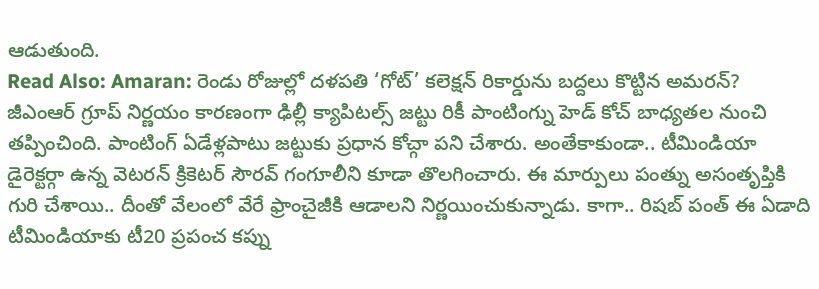ఆడుతుంది.
Read Also: Amaran: రెండు రోజుల్లో దళపతి ‘గోట్’ కలెక్షన్ రికార్డును బద్దలు కొట్టిన అమరన్?
జీఎంఆర్ గ్రూప్ నిర్ణయం కారణంగా ఢిల్లీ క్యాపిటల్స్ జట్టు రికీ పాంటింగ్ను హెడ్ కోచ్ బాధ్యతల నుంచి తప్పించింది. పాంటింగ్ ఏడేళ్లపాటు జట్టుకు ప్రధాన కోచ్గా పని చేశారు. అంతేకాకుండా.. టీమిండియా డైరెక్టర్గా ఉన్న వెటరన్ క్రికెటర్ సౌరవ్ గంగూలీని కూడా తొలగించారు. ఈ మార్పులు పంత్ను అసంతృప్తికి గురి చేశాయి.. దీంతో వేలంలో వేరే ఫ్రాంచైజీకి ఆడాలని నిర్ణయించుకున్నాడు. కాగా.. రిషబ్ పంత్ ఈ ఏడాది టీమిండియాకు టీ20 ప్రపంచ కప్ను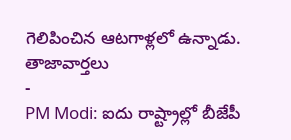గెలిపించిన ఆటగాళ్లలో ఉన్నాడు.
తాజావార్తలు
-
PM Modi: ఐదు రాష్ట్రాల్లో బీజేపీ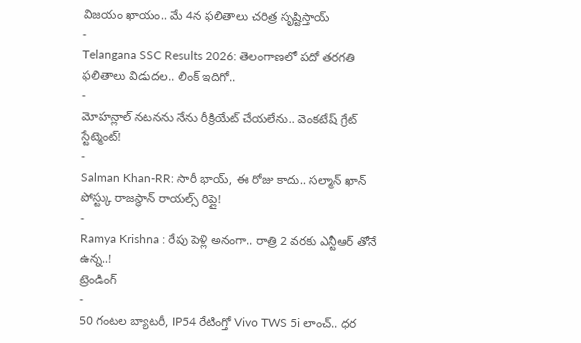విజయం ఖాయం.. మే 4న ఫలితాలు చరిత్ర సృష్టిస్తాయ్
-
Telangana SSC Results 2026: తెలంగాణలో పదో తరగతి ఫలితాలు విడుదల.. లింక్ ఇదిగో..
-
మోహన్లాల్ నటనను నేను రీక్రియేట్ చేయలేను.. వెంకటేష్ గ్రేట్ స్టేట్మెంట్!
-
Salman Khan-RR: సారీ భాయ్, ఈ రోజు కాదు.. సల్మాన్ ఖాన్ పోస్ట్కు రాజస్థాన్ రాయల్స్ రిప్లై!
-
Ramya Krishna : రేపు పెళ్లి అనంగా.. రాత్రి 2 వరకు ఎన్టీఆర్ తోనే ఉన్న..!
ట్రెండింగ్
-
50 గంటల బ్యాటరీ, IP54 రేటింగ్తో Vivo TWS 5i లాంచ్.. ధర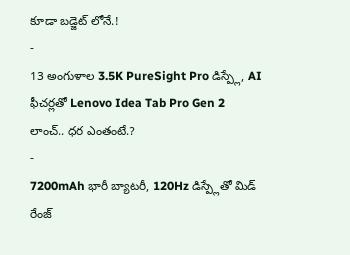కూడా బడ్జెట్ లోనే.!
-
13 అంగుళాల 3.5K PureSight Pro డిస్ప్లే, AI ఫీచర్లతో Lenovo Idea Tab Pro Gen 2 లాంచ్.. ధర ఎంతంటే.?
-
7200mAh భారీ బ్యాటరీ, 120Hz డిస్ప్లేతో మిడ్ రేంజ్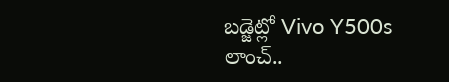బడ్జెట్లో Vivo Y500s లాంచ్..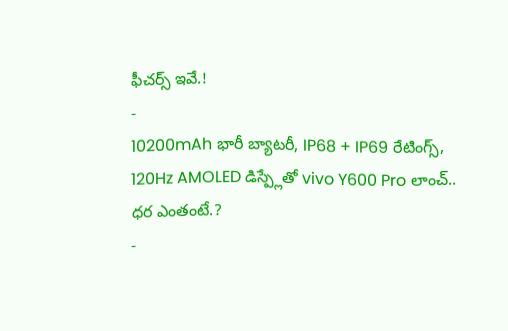ఫీచర్స్ ఇవే.!
-
10200mAh భారీ బ్యాటరీ, IP68 + IP69 రేటింగ్స్, 120Hz AMOLED డిస్ప్లేతో vivo Y600 Pro లాంచ్.. ధర ఎంతంటే.?
-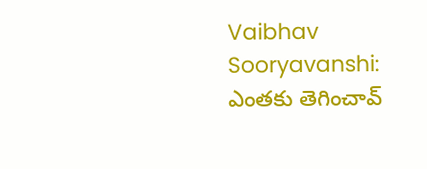Vaibhav Sooryavanshi: ఎంతకు తెగించావ్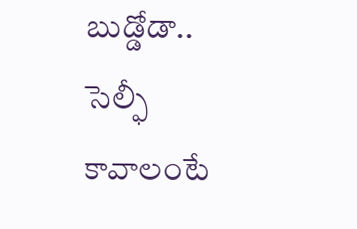బుడ్డోడా.. సెల్ఫీ కావాలంటే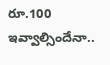రూ.100 ఇవ్వాల్సిందేనా..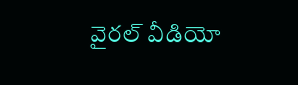వైరల్ వీడియో